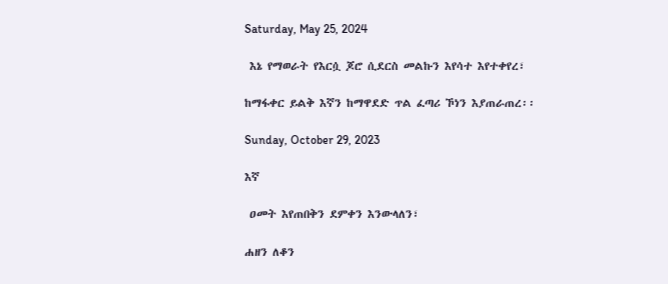Saturday, May 25, 2024

 እኔ የማወራት የእርሷ ጆሮ ሲደርስ መልኩን እየሳተ እየተቀየረ፣

ከማፋቀር ይልቅ እኛን ከማዋደድ ጥል ፈጣሪ ኾነን እያጠራጠረ፡፡

Sunday, October 29, 2023

እኛ

 ዐመት እየጠበቅን ደምቀን እንውላለን፣

ሐዘን ለቆን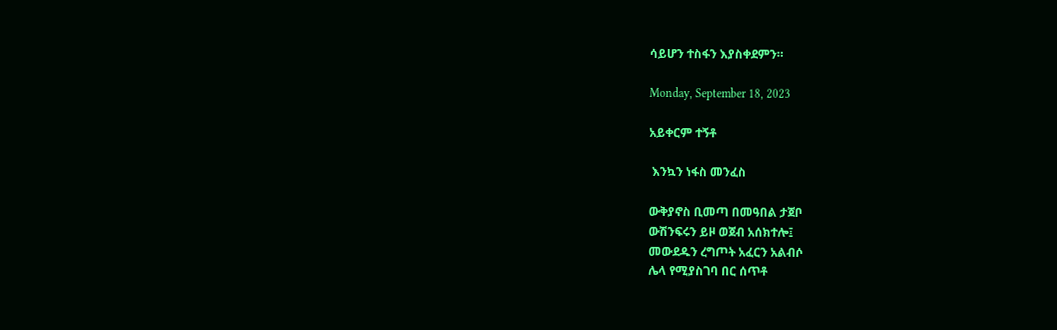ሳይሆን ተስፋን እያስቀደምን።

Monday, September 18, 2023

አይቀርም ተኝቶ

 እንኳን ነፋስ መንፈስ

ውቅያኖስ ቢመጣ በመዓበል ታጀቦ
ውሽንፍሩን ይዞ ወጀብ አሰክተሎ፤
መውደዱን ረግጦት አፈርን አልብሶ
ሌላ የሚያስገባ በር ሰጥቶ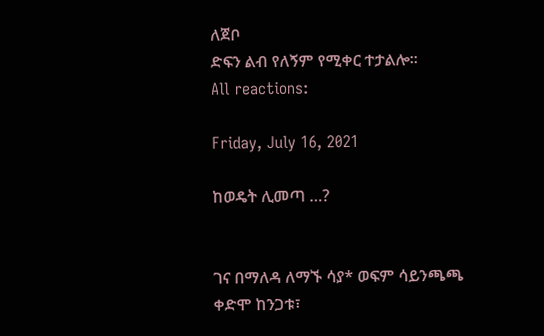ለጀቦ
ድፍን ልብ የለኝም የሚቀር ተታልሎ፡፡
All reactions:

Friday, July 16, 2021

ከወዴት ሊመጣ …?


ገና በማለዳ ለማኙ ሳያ* ወፍም ሳይንጫጫ ቀድሞ ከንጋቱ፣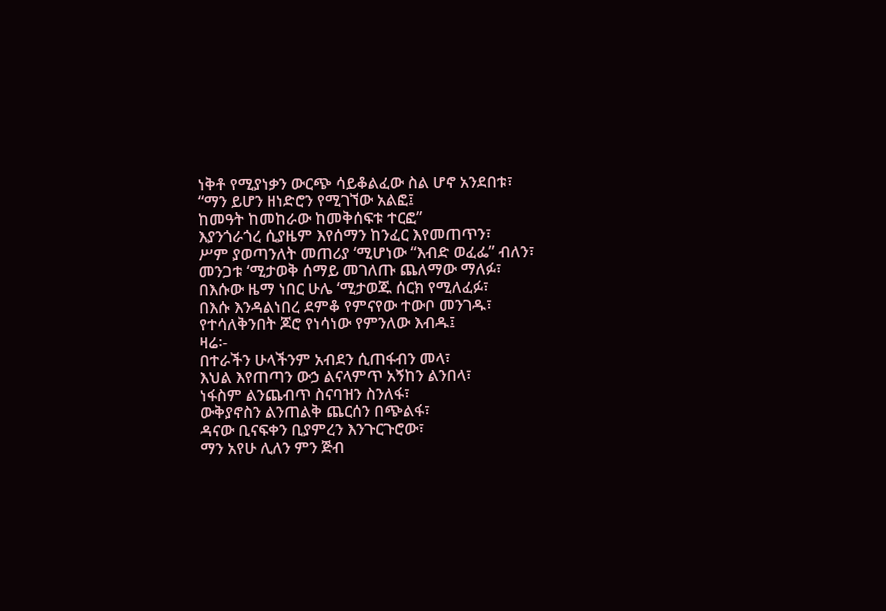ነቅቶ የሚያነቃን ውርጭ ሳይቆልፈው ስል ሆኖ አንደበቱ፣
“ማን ይሆን ዘነድሮን የሚገኘው አልፎ፤
ከመዓት ከመከራው ከመቅሰፍቱ ተርፎ”
እያንጎራጎረ ሲያዜም እየሰማን ከንፈር እየመጠጥን፣
ሥም ያወጣንለት መጠሪያ ‘ሚሆነው “እብድ ወፈፌ” ብለን፣
መንጋቱ ‘ሚታወቅ ሰማይ መገለጡ ጨለማው ማለፉ፣
በእሱው ዜማ ነበር ሁሌ ‘ሚታወጁ ሰርክ የሚለፈፉ፣
በእሱ እንዳልነበረ ደምቆ የምናየው ተውቦ መንገዱ፣
የተሳለቅንበት ጆሮ የነሳነው የምንለው እብዱ፤
ዛሬ፡-
በተራችን ሁላችንም አብደን ሲጠፋብን መላ፣
እህል እየጠጣን ውኃ ልናላምጥ አኝከን ልንበላ፣
ነፋስም ልንጨብጥ ስናባዝን ስንለፋ፣
ውቅያኖስን ልንጠልቅ ጨርሰን በጭልፋ፣
ዳናው ቢናፍቀን ቢያምረን እንጉርጉሮው፣
ማን አየሁ ሊለን ምን ጅብ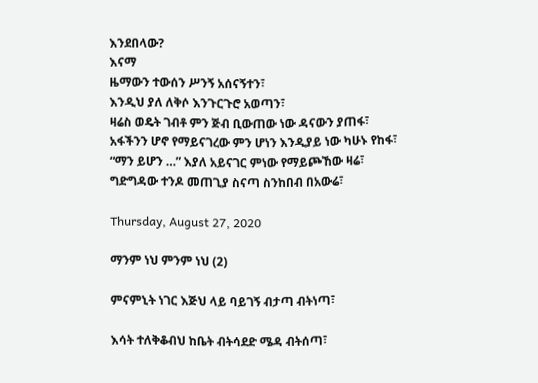እንደበላው?
እናማ
ዜማውን ተውሰን ሥንኝ አሰናኝተን፣
እንዲህ ያለ ለቅሶ እንጉርጉሮ አወጣን፣
ዛሬስ ወዴት ገብቶ ምን ጅብ ቢውጠው ነው ዳናውን ያጠፋ፣
አፋችንን ሆኖ የማይናገረው ምን ሆነን እንዲያይ ነው ካሁኑ የከፋ፣
“ማን ይሆን …” እያለ አይናገር ምነው የማይጮኸው ዛሬ፣
ግድግዳው ተንዶ መጠጊያ ስናጣ ስንከበብ በአውሬ፣

Thursday, August 27, 2020

ማንም ነህ ምንም ነህ (2)

ምናምኒት ነገር እጅህ ላይ ባይገኝ ብታጣ ብትነጣ፣

እሳት ተለቅቆብህ ከቤት ብትሳደድ ሜዳ ብትሰጣ፣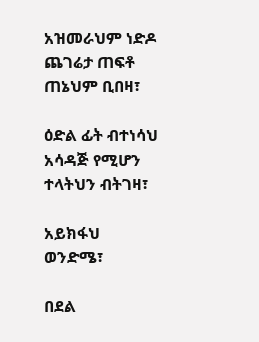አዝመራህም ነድዶ ጨገሬታ ጠፍቶ ጠኔህም ቢበዛ፣

ዕድል ፊት ብተነሳህ አሳዳጅ የሚሆን ተላትህን ብትገዛ፣

አይክፋህ ወንድሜ፣

በደል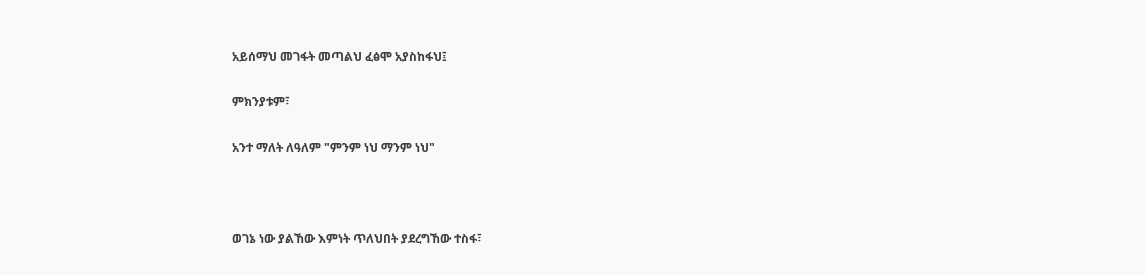አይሰማህ መገፋት መጣልህ ፈፅሞ አያስከፋህ፤

ምክንያቱም፣

አንተ ማለት ለዓለም "ምንም ነህ ማንም ነህ"



ወገኔ ነው ያልኸው እምነት ጥለህበት ያደረግኸው ተስፋ፣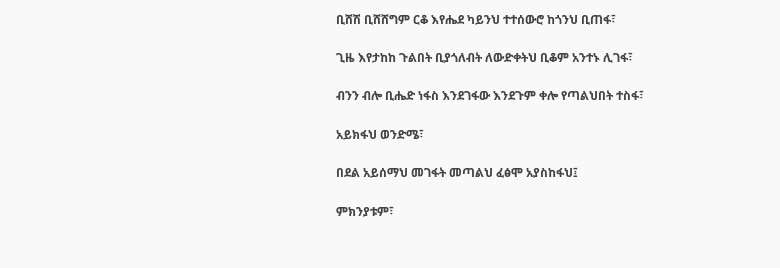ቢሸሽ ቢሸሸግም ርቆ እየሔደ ካይንህ ተተሰውሮ ከጎንህ ቢጠፋ፣

ጊዜ እየታከከ ጉልበት ቢያጎለብት ለውድቀትህ ቢቆም አንተኑ ሊገፋ፣

ብንን ብሎ ቢሔድ ነፋስ እንደገፋው እንደጉም ቀሎ የጣልህበት ተስፋ፣

አይክፋህ ወንድሜ፣

በደል አይሰማህ መገፋት መጣልህ ፈፅሞ አያስከፋህ፤

ምክንያቱም፣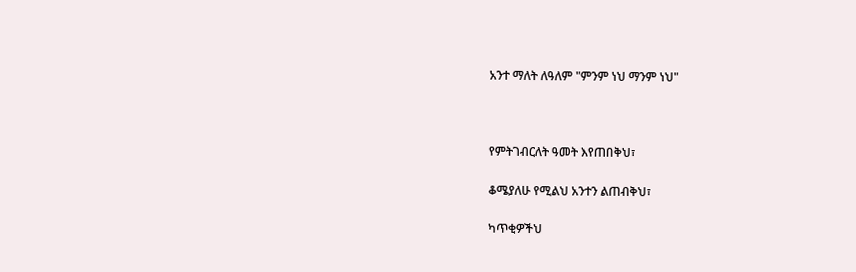አንተ ማለት ለዓለም "ምንም ነህ ማንም ነህ"



የምትገብርለት ዓመት እየጠበቅህ፣

ቆሜያለሁ የሚልህ አንተን ልጠብቅህ፣

ካጥቂዎችህ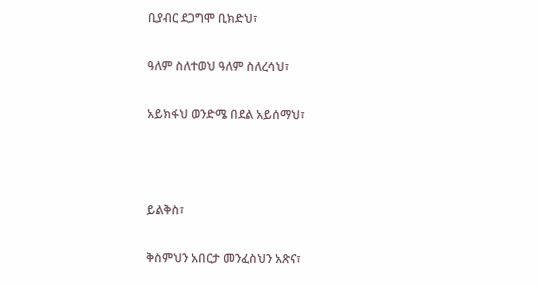ቢያብር ደጋግሞ ቢክድህ፣

ዓለም ስለተወህ ዓለም ስለረሳህ፣

አይክፋህ ወንድሜ በደል አይሰማህ፣



ይልቅስ፣

ቅስምህን አበርታ መንፈስህን አጽና፣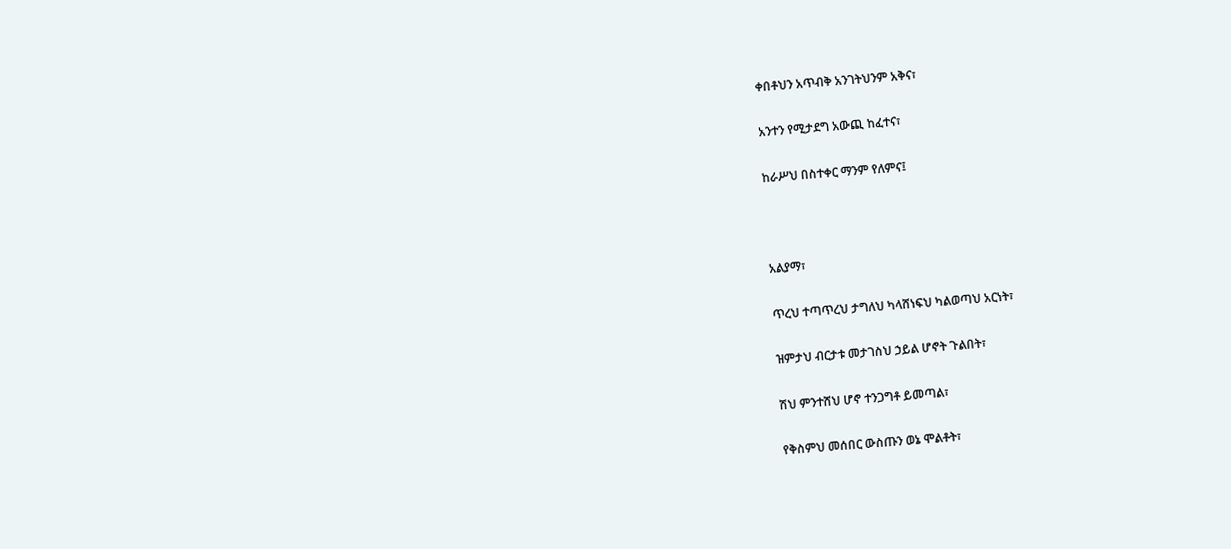ቀበቶህን አጥብቅ አንገትህንም አቅና፣

አንተን የሚታደግ አውጪ ከፈተና፣

ከራሥህ በስተቀር ማንም የለምና፤



አልያማ፣

ጥረህ ተጣጥረህ ታግለህ ካላሸነፍህ ካልወጣህ አርነት፣

ዝምታህ ብርታቱ መታገስህ ኃይል ሆኖት ጉልበት፣

ሽህ ምንተሸህ ሆኖ ተንጋግቶ ይመጣል፣

የቅስምህ መሰበር ውስጡን ወኔ ሞልቶት፣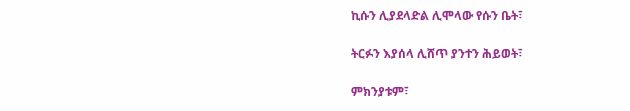ኪሱን ሊያደላድል ሊሞላው የሱን ቤት፣

ትርፉን እያሰላ ሊሸጥ ያንተን ሕይወት፣

ምክንያቱም፣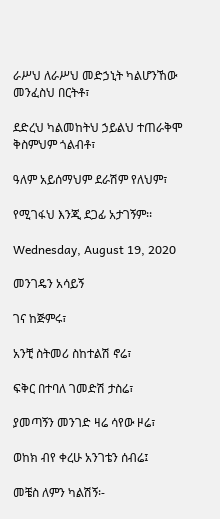ራሥህ ለራሥህ መድኃኒት ካልሆንኸው መንፈስህ በርትቶ፣

ደድረህ ካልመከትህ ኃይልህ ተጠራቅሞ ቅስምህም ጎልብቶ፣

ዓለም አይሰማህም ደራሽም የለህም፣

የሚገፋህ እንጂ ደጋፊ አታገኝም፡፡

Wednesday, August 19, 2020

መንገዴን አሳይኝ

ገና ከጅምሩ፣

አንቺ ስትመሪ ስከተልሽ ኖሬ፣

ፍቅር በተባለ ገመድሽ ታስሬ፣

ያመጣኝን መንገድ ዛሬ ሳየው ዞሬ፣

ወከክ ብየ ቀረሁ አንገቴን ሰብሬ፤

መቼስ ለምን ካልሽኝ፡-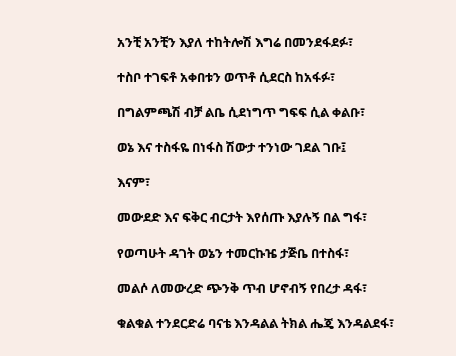አንቺ አንቺን እያለ ተከትሎሽ እግሬ በመንደፋደፉ፣

ተስቦ ተገፍቶ አቀበቱን ወጥቶ ሲደርስ ከአፋፉ፣

በግልምጫሽ ብቻ ልቤ ሲደነግጥ ግፍፍ ሲል ቀልቡ፣

ወኔ እና ተስፋዬ በነፋስ ሽውታ ተንነው ገደል ገቡ፤

እናም፣

መውደድ እና ፍቅር ብርታት እየሰጡ እያሉኝ በል ግፋ፣

የወጣሁት ዳገት ወኔን ተመርኩዤ ታጅቤ በተስፋ፣

መልሶ ለመውረድ ጭንቅ ጥብ ሆኖብኝ የበረታ ዳፋ፣

ቁልቁል ተንደርድሬ ባናቴ እንዳልል ትክል ሔጄ እንዳልደፋ፣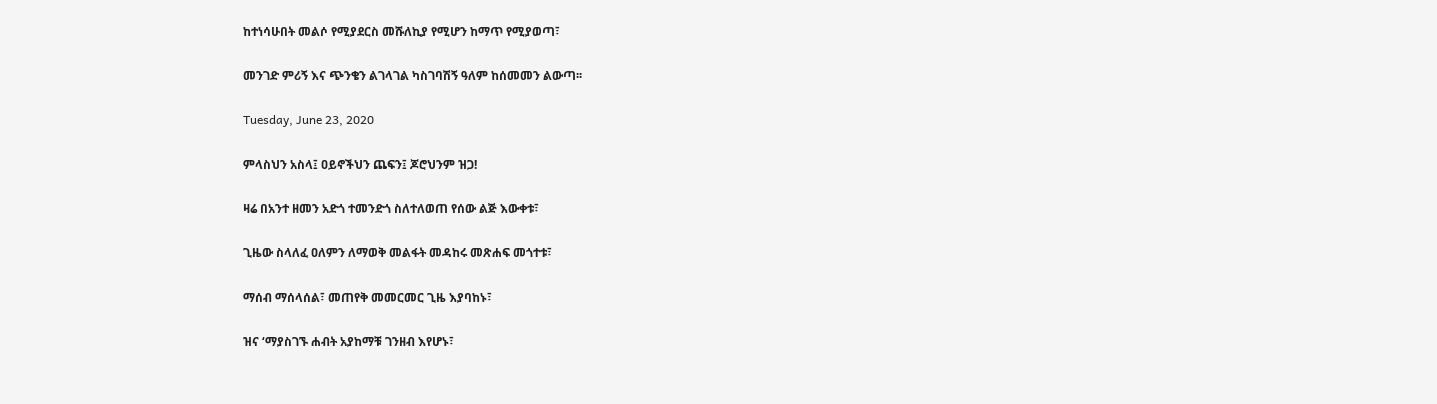ከተነሳሁበት መልሶ የሚያደርስ መሹለኪያ የሚሆን ከማጥ የሚያወጣ፣

መንገድ ምሪኝ እና ጭንቄን ልገላገል ካስገባሽኝ ዓለም ከሰመመን ልውጣ፡፡

Tuesday, June 23, 2020

ምላስህን አስላ፤ ዐይኖችህን ጨፍን፤ ጆሮህንም ዝጋ!

ዛሬ በአንተ ዘመን አድጎ ተመንድጎ ስለተለወጠ የሰው ልጅ እውቀቱ፣

ጊዜው ስላለፈ ዐለምን ለማወቅ መልፋት መዳከሩ መጽሐፍ መጎተቱ፣

ማሰብ ማሰላሰል፣ መጠየቅ መመርመር ጊዜ እያባከኑ፣

ዝና ‘ማያስገኙ ሐብት አያከማቹ ገንዘብ እየሆኑ፣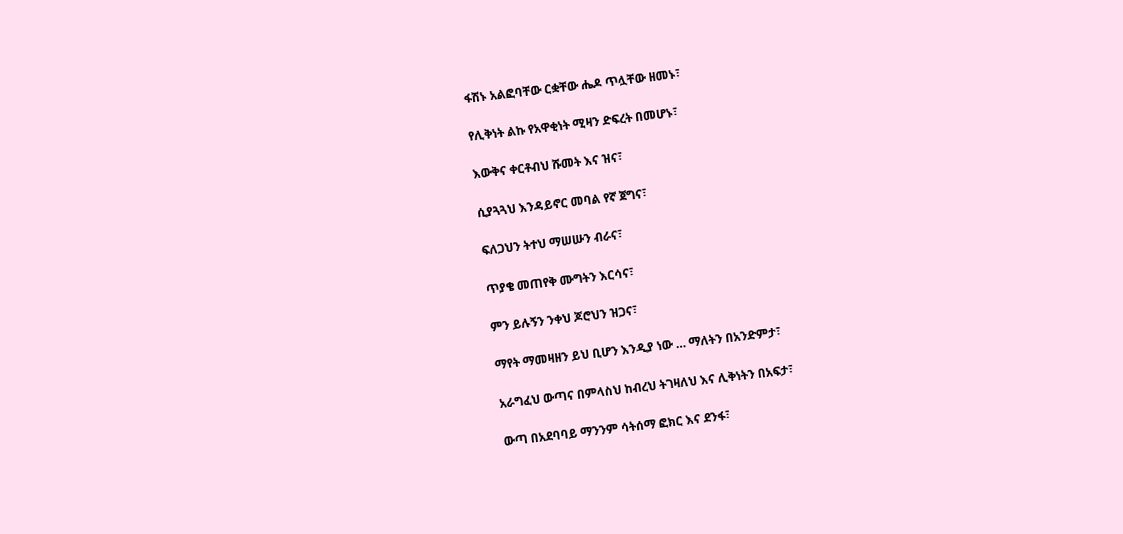ፋሽኑ አልፎባቸው ርቋቸው ሔዶ ጥሏቸው ዘመኑ፣

የሊቅነት ልኩ የአዋቂነት ሚዛን ድፍረት በመሆኑ፣

እውቅና ቀርቶብህ ሹመት እና ዝና፣

ሲያጓጓህ እንዳይኖር መባል የኛ ጀግና፣

ፍለጋህን ትተህ ማሠሡን ብራና፣

ጥያቄ መጠየቅ ሙግትን እርሳና፣

ምን ይሉኝን ንቀህ ጆሮህን ዝጋና፣

ማየት ማመዛዘን ይህ ቢሆን እንዲያ ነው … ማለትን በአንድምታ፣

አራግፈህ ውጣና በምላስህ ከብረህ ትገዛለህ እና ሊቅነትን በአፍታ፣

ውጣ በአደባባይ ማንንም ሳትሰማ ፎክር እና ደንፋ፣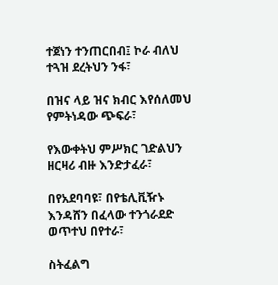ተጀነን ተንጠርበብ፤ ኮራ ብለህ ተጓዝ ደረትህን ንፋ፣

በዝና ላይ ዝና ክብር እየሰለመህ የምትነዳው ጭፍራ፣

የእውቀትህ ምሥክር ገድልህን ዘርዛሪ ብዙ እንድታፈራ፣

በየአደባባዩ፣ በየቴሊቪዥኑ እንዳሸን በፈላው ተንጎራደድ ወጥተህ በየተራ፣

ስትፈልግ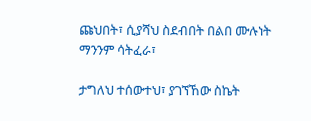ጩህበት፣ ሲያሻህ ስደብበት በልበ ሙሉነት ማንንም ሳትፈራ፣

ታግለህ ተሰውተህ፣ ያገኘኸው ስኬት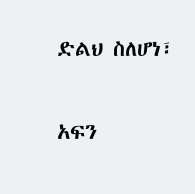ድልህ ስለሆነ፣

አፍን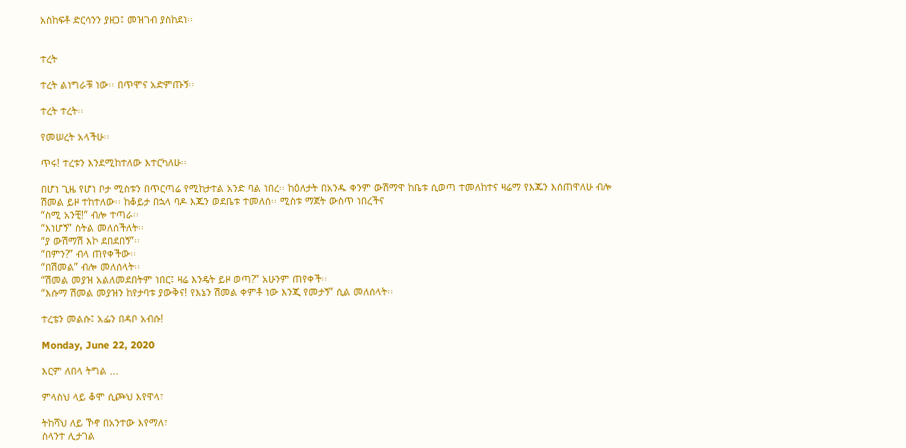አስከፍቶ ድርሳንን ያዘጋ፤ መዝገብ ያስከደነ፡፡


ተረት

ተረት ልነግራቹ ነው፡፡ በጥሞና አድምጡኝ፡፡

ተረት ተረት፡፡

የመሠረት አላችሁ፡፡

ጥሩ! ተረቱን እንደሚከተለው እተርካለሁ፡፡

በሆነ ጊዜ የሆነ ቦታ ሚስቱን በጥርጣሬ የሚከታተል አንድ ባል ነበረ፡፡ ከዕለታት በአንዱ ቀንም ውሽማዋ ከቤቱ ሲወጣ ተመለከተና ዛሬማ የእጁን እሰጠዋለሁ ብሎ ሽመል ይዞ ተከተለው፡፡ ከቆይታ በኋላ ባዶ እጁን ወደቤቱ ተመለሰ፡፡ ሚስቱ ማጀት ውስጥ ነበረችና
“ስሚ አንቺ!” ብሎ ተጣራ፡፡
“እነሆኝ” ስትል መለሰችለት፡፡
“ያ ውሽማሽ እኮ ደበደበኝ”፡፡
“በምን?” ብላ ጠየቀችው፡፡
“በሽመል” ብሎ መለሰላት፡፡
“ሽመል መያዝ አልለመደበትም ነበር፤ ዛሬ እንዴት ይዞ ወጣ?” አሁንም ጠየቀች፡፡
“እሱማ ሽመል መያዝን ከየታባቱ ያውቅና! የእኔን ሽመል ቀምቶ ነው እንጂ የመታኝ” ሲል መለሰላት፡፡

ተረቴን መልሱ፤ አፌን በዳቦ አብሱ!

Monday, June 22, 2020

እርም ለበላ ትግል ...

ምላስህ ላይ ቆሞ ሲጮህ እየዋላ፣

ትከሻህ ለይ ኾኖ በአንተው እየማለ፣
ስላንተ ሊታገል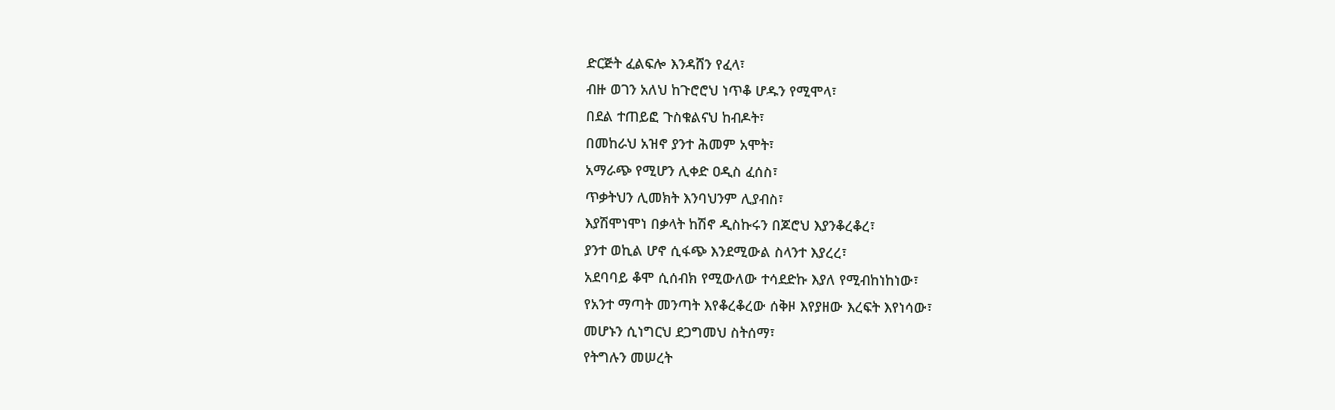ድርጅት ፈልፍሎ እንዳሸን የፈላ፣
ብዙ ወገን አለህ ከጉሮሮህ ነጥቆ ሆዱን የሚሞላ፣
በደል ተጠይፎ ጉስቁልናህ ከብዶት፣
በመከራህ አዝኖ ያንተ ሕመም አሞት፣
አማራጭ የሚሆን ሊቀድ ዐዲስ ፈሰስ፣
ጥቃትህን ሊመክት እንባህንም ሊያብስ፣
እያሽሞነሞነ በቃላት ከሽኖ ዲስኩሩን በጆሮህ እያንቆረቆረ፣
ያንተ ወኪል ሆኖ ሲፋጭ እንደሚውል ስላንተ እያረረ፣
አደባባይ ቆሞ ሲሰብክ የሚውለው ተሳደድኩ እያለ የሚብከነከነው፣
የአንተ ማጣት መንጣት እየቆረቆረው ሰቅዞ እየያዘው እረፍት እየነሳው፣
መሆኑን ሲነግርህ ደጋግመህ ስትሰማ፣
የትግሉን መሠረት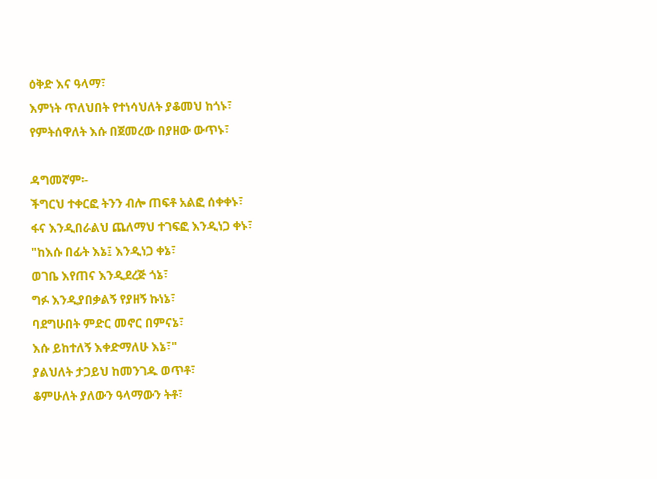ዕቅድ እና ዓላማ፣
እምነት ጥለህበት የተነሳህለት ያቆመህ ከጎኑ፣
የምትሰዋለት እሱ በጀመረው በያዘው ውጥኑ፣

ዳግመኛም፡-
ችግርህ ተቀርፎ ትንን ብሎ ጠፍቶ አልፎ ሰቀቀኑ፣
ፋና እንዲበራልህ ጨለማህ ተገፍፎ እንዲነጋ ቀኑ፣
"ከእሱ በፊት እኔ፤ እንዲነጋ ቀኔ፣
ወገቤ እየጠና እንዲደረጅ ጎኔ፣
ግፉ እንዲያበቃልኝ የያዘኝ ኩነኔ፣
ባደግሁበት ምድር መኖር በምናኔ፣
እሱ ይከተለኝ እቀድማለሁ እኔ፣"
ያልህለት ታጋይህ ከመንገዱ ወጥቶ፣
ቆምሁለት ያለውን ዓላማውን ትቶ፣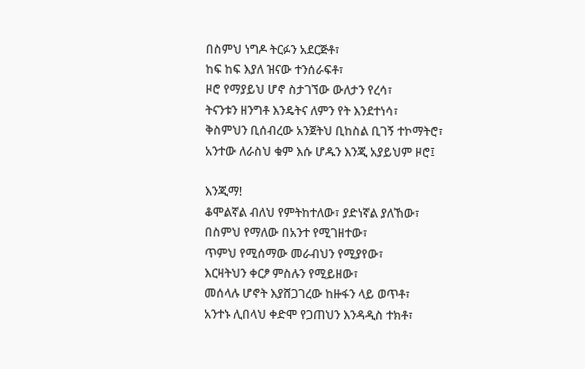በስምህ ነግዶ ትርፉን አደርጅቶ፣
ከፍ ከፍ እያለ ዝናው ተንሰራፍቶ፣
ዞሮ የማያይህ ሆኖ ስታገኘው ውለታን የረሳ፣
ትናንቱን ዘንግቶ እንዴትና ለምን የት እንደተነሳ፣
ቅስምህን ቢሰብረው አንጀትህ ቢከስል ቢገኝ ተኮማትሮ፣
አንተው ለራስህ ቁም እሱ ሆዱን እንጂ አያይህም ዞሮ፤

እንጂማ!
ቆሞልኛል ብለህ የምትከተለው፣ ያድነኛል ያለኸው፣
በስምህ የማለው በአንተ የሚገዘተው፣
ጥምህ የሚሰማው መራብህን የሚያየው፣
እርዛትህን ቀርፆ ምስሉን የሚይዘው፣
መሰላሉ ሆኖት እያሸጋገረው ከዙፋን ላይ ወጥቶ፣
አንተኑ ሊበላህ ቀድሞ የጋጠህን እንዳዲስ ተክቶ፣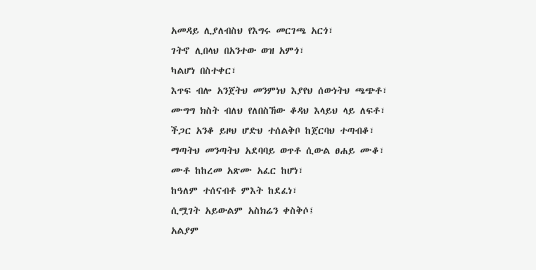አመዳይ ሊያለብስህ የእግሩ መርገጫ አርጎ፣
ገትኖ ሊበላህ በአንተው ወዝ አምጎ፣
ካልሆነ በስተቀር፣
እጥፍ ብሎ አንጀትህ መንምነህ እያየህ ሰውነትህ ጫጭቶ፣
ሙግግ ክስት ብለህ የለበስኸው ቆዳህ እላይህ ላይ ለፍቶ፣
ችጋር አንቆ ይዞህ ሆድህ ተሰልቅቦ ከጀርባህ ተጣብቆ፣
ማጣትህ መንጣትህ አደባባይ ወጥቶ ሲውል ፀሐይ ሙቆ፣
ሙቶ ከከረመ አጽሙ አፈር ከሆነ፣
ከዓለም ተሰናብቶ ምእት ከደፈነ፣
ሲሟገት አይውልም አስክሬን ቀስቅሶ፤
አልያም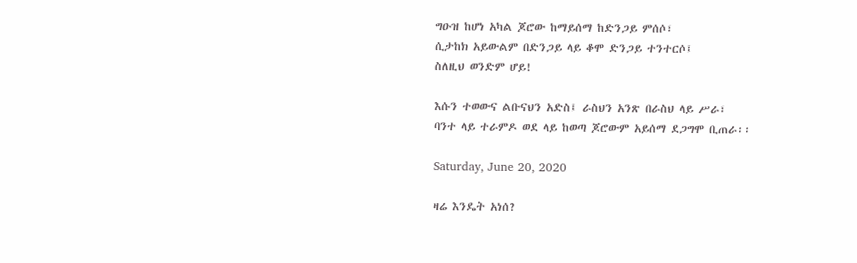ግዑዝ ከሆነ አካል ጆሮው ከማይሰማ ከድንጋይ ምሰሶ፣
ሲታከክ አይውልም በድንጋይ ላይ ቆሞ ድንጋይ ተንተርሶ፤
ስለዚህ ወንድም ሆይ!

እሱን ተወውና ልቡናህን አድስ፤ ራስህን አንጽ በራስህ ላይ ሥራ፣
ባንተ ላይ ተራምዶ ወደ ላይ ከወጣ ጆሮውም አይሰማ ደጋግሞ ቢጠራ፡፡

Saturday, June 20, 2020

ዛሬ እንዴት አነሰ?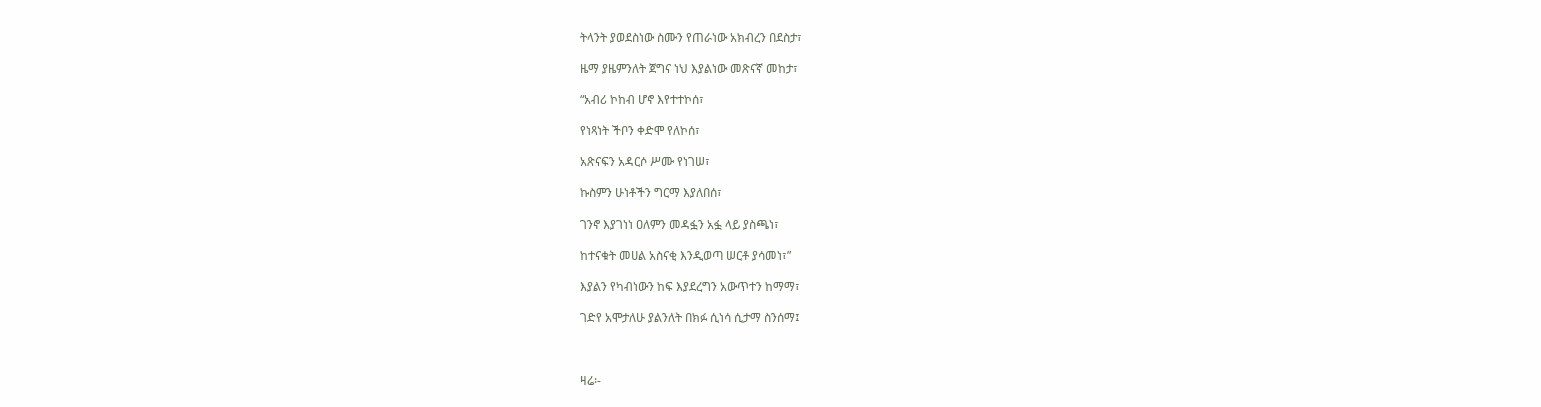ትላንት ያወደስነው ስሙን የጠራነው አክብረን በደስታ፣

ዜማ ያዜምንለት ጀግና ነህ እያልነው መጽናኛ መከታ፣

“አብሪ ኮከብ ሆኖ እየተተኮሰ፣

የነጻነት ችቦን ቀድሞ የለኮሰ፣

አጽናፍን አዳርሶ ሥሙ የነገሠ፣

ኩስምን ሁነቶችን ግርማ እያለበሰ፣

ገንኖ እያገነነ ዐለምን መዳፏን አፏ ላይ ያስጫነ፣

ከተናቁት መሀል አስናቂ እንዲወጣ ሠርቶ ያሳመነ፣”

እያልን የካብነውን ከፍ እያደረግን አውጥተን ከማማ፣

ገድየ አሞታለሁ ያልንለት በክፉ ሲነሳ ሲታማ ስንሰማ፤



ዛሬ፡-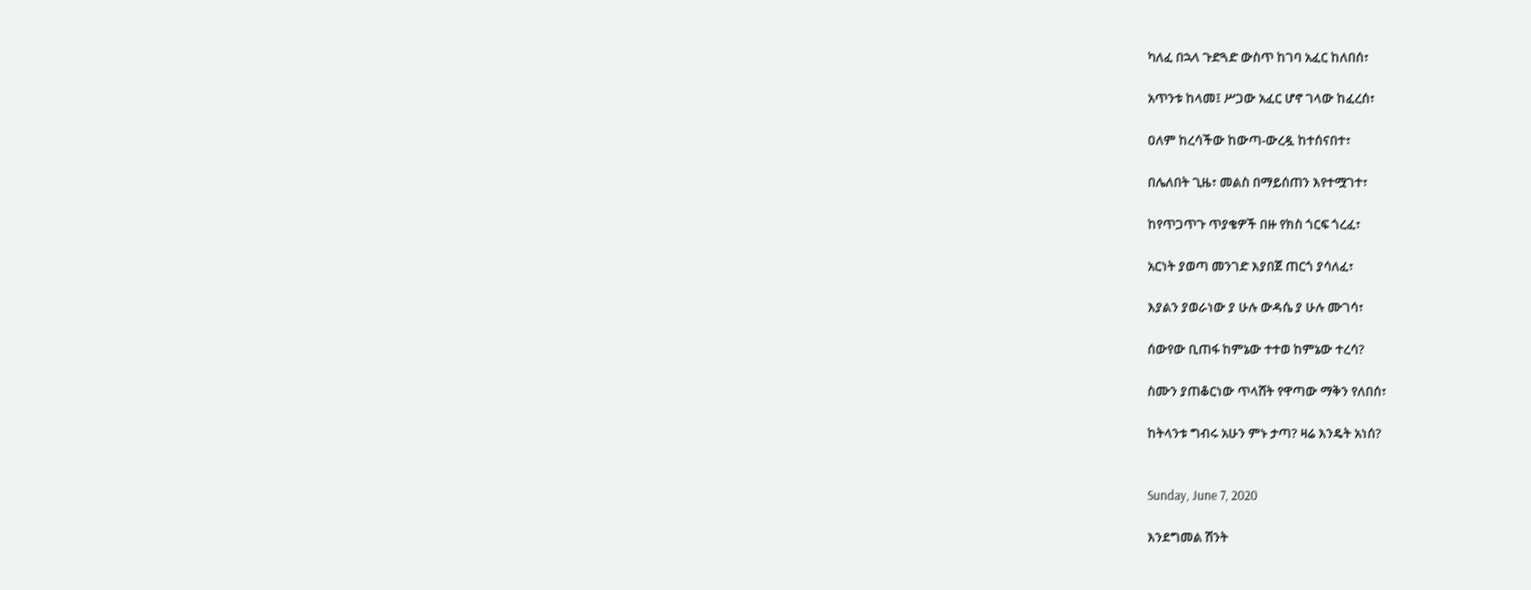ካለፈ በኋላ ጉድጓድ ውስጥ ከገባ አፈር ከለበሰ፣

አጥንቱ ከላመ፤ ሥጋው አፈር ሆኖ ገላው ከፈረሰ፣

ዐለም ከረሳችው ከውጣ-ውረዷ ከተሰናበተ፣

በሌለበት ጊዜ፣ መልስ በማይሰጠን እየተሟገተ፣

ከየጥጋጥጉ ጥያቄዎች በዙ የክስ ጎርፍ ጎረፈ፣

አርነት ያወጣ መንገድ እያበጀ ጠርጎ ያሳለፈ፣

እያልን ያወራነው ያ ሁሉ ውዳሴ ያ ሁሉ ሙገሳ፣

ሰውየው ቢጠፋ ከምኔው ተተወ ከምኔው ተረሳ?

ስሙን ያጠቆርነው ጥላሸት የዋጣው ማቅን የለበሰ፣

ከትላንቱ ግብሩ አሁን ምኑ ታጣ? ዛሬ እንዴት አነሰ?


Sunday, June 7, 2020

እንደግመል ሽንት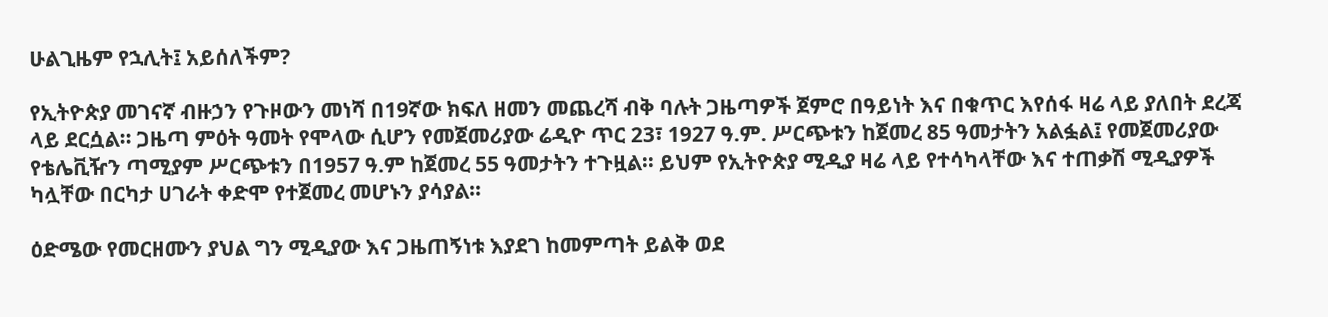ሁልጊዜም የኋሊት፤ አይሰለችም?

የኢትዮጵያ መገናኛ ብዙኃን የጉዞውን መነሻ በ19ኛው ክፍለ ዘመን መጨረሻ ብቅ ባሉት ጋዜጣዎች ጀምሮ በዓይነት እና በቁጥር እየሰፋ ዛሬ ላይ ያለበት ደረጃ ላይ ደርሷል፡፡ ጋዜጣ ምዕት ዓመት የሞላው ሲሆን የመጀመሪያው ሬዲዮ ጥር 23፣ 1927 ዓ.ም. ሥርጭቱን ከጀመረ 85 ዓመታትን አልፏል፤ የመጀመሪያው የቴሌቪዥን ጣሚያም ሥርጭቱን በ1957 ዓ.ም ከጀመረ 55 ዓመታትን ተጉዟል፡፡ ይህም የኢትዮጵያ ሚዲያ ዛሬ ላይ የተሳካላቸው እና ተጠቃሽ ሚዲያዎች ካሏቸው በርካታ ሀገራት ቀድሞ የተጀመረ መሆኑን ያሳያል፡፡

ዕድሜው የመርዘሙን ያህል ግን ሚዲያው እና ጋዜጠኝነቱ እያደገ ከመምጣት ይልቅ ወደ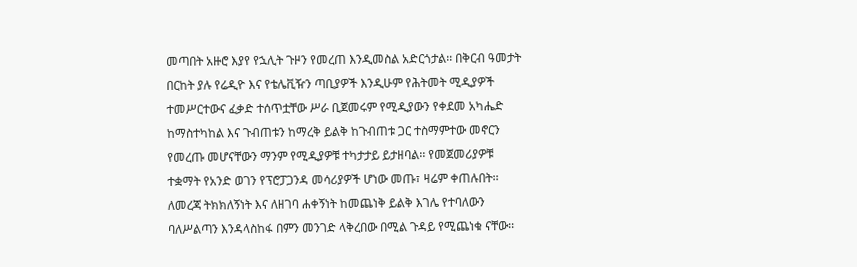መጣበት አዙሮ እያየ የኋሊት ጉዞን የመረጠ እንዲመስል አድርጎታል፡፡ በቅርብ ዓመታት በርከት ያሉ የሬዲዮ እና የቴሌቪዥን ጣቢያዎች እንዲሁም የሕትመት ሚዲያዎች ተመሥርተውና ፈቃድ ተሰጥቷቸው ሥራ ቢጀመሩም የሚዲያውን የቀደመ አካሔድ ከማስተካከል እና ጉብጠቱን ከማረቅ ይልቅ ከጉብጠቱ ጋር ተስማምተው መኖርን የመረጡ መሆናቸውን ማንም የሚዲያዎቹ ተካታታይ ይታዘባል፡፡ የመጀመሪያዎቹ ተቋማት የአንድ ወገን የፕሮፓጋንዳ መሳሪያዎች ሆነው መጡ፣ ዛሬም ቀጠሉበት፡፡ ለመረጃ ትክክለኝነት እና ለዘገባ ሐቀኝነት ከመጨነቅ ይልቅ እገሌ የተባለውን ባለሥልጣን እንዳላስከፋ በምን መንገድ ላቅረበው በሚል ጉዳይ የሚጨነቁ ናቸው፡፡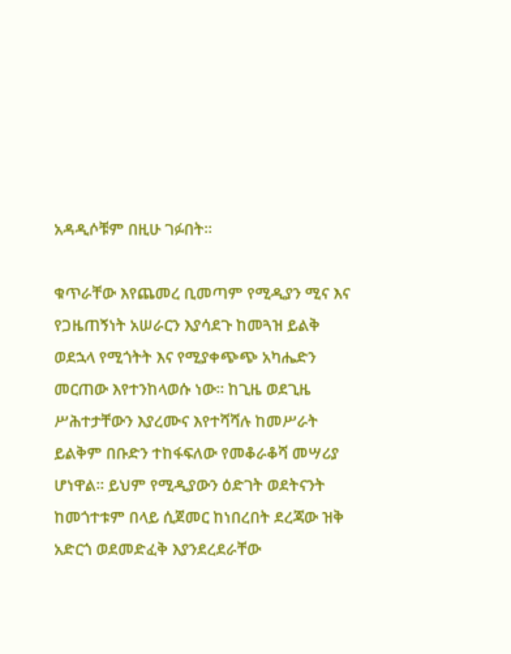አዳዲሶቹም በዚሁ ገፉበት፡፡

ቁጥራቸው እየጨመረ ቢመጣም የሚዲያን ሚና እና የጋዜጠኝነት አሠራርን እያሳደጉ ከመጓዝ ይልቅ ወደኋላ የሚጎትት እና የሚያቀጭጭ አካሔድን መርጠው እየተንከላወሱ ነው፡፡ ከጊዜ ወደጊዜ ሥሕተታቸውን እያረሙና እየተሻሻሉ ከመሥራት ይልቅም በቡድን ተከፋፍለው የመቆራቆሻ መሣሪያ ሆነዋል፡፡ ይህም የሚዲያውን ዕድገት ወደትናንት ከመጎተቱም በላይ ሲጀመር ከነበረበት ደረጃው ዝቅ አድርጎ ወደመድፈቅ እያንደረደራቸው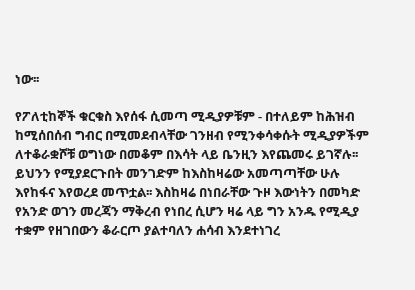ነው፡፡

የፖለቲከኞች ቁርቁስ እየሰፋ ሲመጣ ሚዲያዎቹም - በተለይም ከሕዝብ ከሚሰበሰብ ግብር በሚመደብላቸው ገንዘብ የሚንቀሳቀሱት ሚዲያዎችም ለተቆራቋሾቹ ወግነው በመቆም በእሳት ላይ ቤንዚን እየጨመሩ ይገኛሉ፡፡ ይህንን የሚያደርጉበት መንገድም ከእስከዛሬው አመጣጣቸው ሁሉ እየከፋና እየወረደ መጥቷል፡፡ እስከዛሬ በነበራቸው ጉዞ እውነትን በመካድ የአንድ ወገን መረጃን ማቅረብ የነበረ ሲሆን ዛሬ ላይ ግን አንዱ የሚዲያ ተቋም የዘገበውን ቆራርጦ ያልተባለን ሐሳብ እንደተነገረ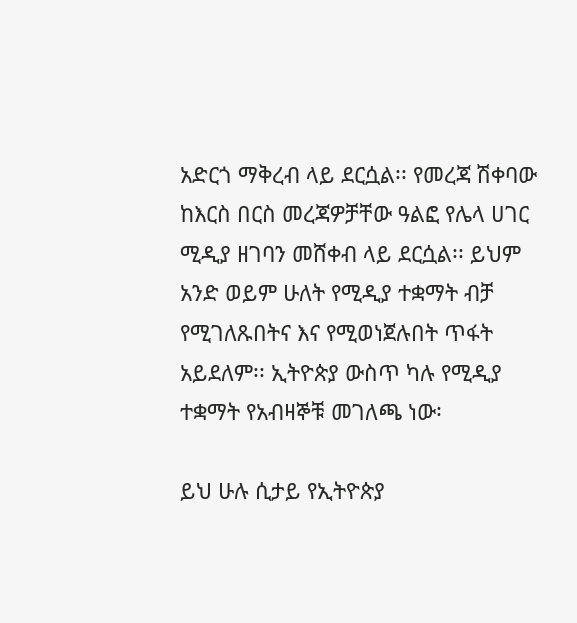አድርጎ ማቅረብ ላይ ደርሷል፡፡ የመረጃ ሽቀባው ከእርስ በርስ መረጃዎቻቸው ዓልፎ የሌላ ሀገር ሚዲያ ዘገባን መሸቀብ ላይ ደርሷል፡፡ ይህም አንድ ወይም ሁለት የሚዲያ ተቋማት ብቻ የሚገለጹበትና እና የሚወነጀሉበት ጥፋት አይደለም፡፡ ኢትዮጵያ ውስጥ ካሉ የሚዲያ ተቋማት የአብዛኞቹ መገለጫ ነው፡

ይህ ሁሉ ሲታይ የኢትዮጵያ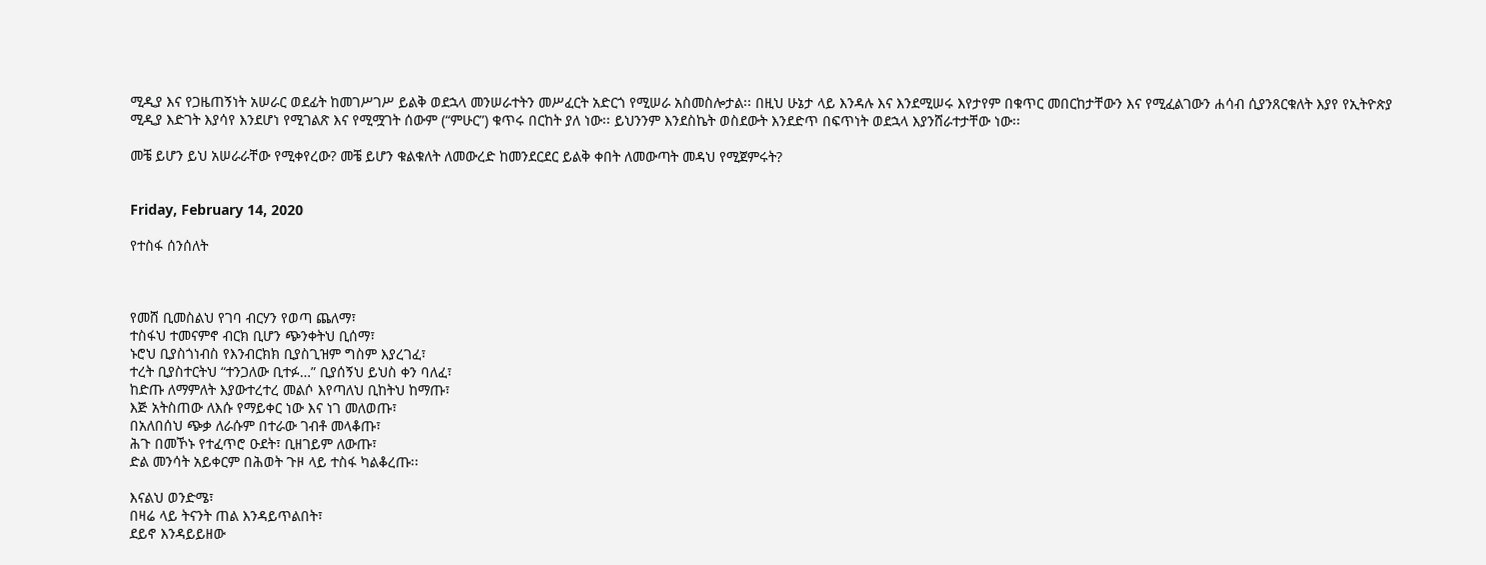ሚዲያ እና የጋዜጠኝነት አሠራር ወደፊት ከመገሥገሥ ይልቅ ወደኋላ መንሠራተትን መሥፈርት አድርጎ የሚሠራ አስመስሎታል፡፡ በዚህ ሁኔታ ላይ እንዳሉ እና እንደሚሠሩ እየታየም በቁጥር መበርከታቸውን እና የሚፈልገውን ሐሳብ ሲያንጸርቁለት እያየ የኢትዮጵያ ሚዲያ እድገት እያሳየ እንደሆነ የሚገልጽ እና የሚሟገት ሰውም (“ምሁር”) ቁጥሩ በርከት ያለ ነው፡፡ ይህንንም እንደስኬት ወስደውት እንደድጥ በፍጥነት ወደኋላ እያንሸራተታቸው ነው፡፡

መቼ ይሆን ይህ አሠራራቸው የሚቀየረው? መቼ ይሆን ቁልቁለት ለመውረድ ከመንደርደር ይልቅ ቀበት ለመውጣት መዳህ የሚጀምሩት?


Friday, February 14, 2020

የተስፋ ሰንሰለት



የመሸ ቢመስልህ የገባ ብርሃን የወጣ ጨለማ፣
ተስፋህ ተመናምኖ ብርክ ቢሆን ጭንቀትህ ቢሰማ፣
ኑሮህ ቢያስጎነብስ የእንብርክክ ቢያስጊዝም ግስም እያረገፈ፣
ተረት ቢያስተርትህ “ተንጋለው ቢተፉ…” ቢያሰኝህ ይህስ ቀን ባለፈ፣
ከድጡ ለማምለት እያውተረተረ መልሶ እየጣለህ ቢከትህ ከማጡ፣
እጅ አትስጠው ለእሱ የማይቀር ነው እና ነገ መለወጡ፣
በአለበሰህ ጭቃ ለራሱም በተራው ገብቶ መላቆጡ፣
ሕጉ በመኾኑ የተፈጥሮ ዑደት፣ ቢዘገይም ለውጡ፣
ድል መንሳት አይቀርም በሕወት ጉዞ ላይ ተስፋ ካልቆረጡ፡፡

እናልህ ወንድሜ፣
በዛሬ ላይ ትናንት ጠል እንዳይጥልበት፣
ደይኖ እንዳይይዘው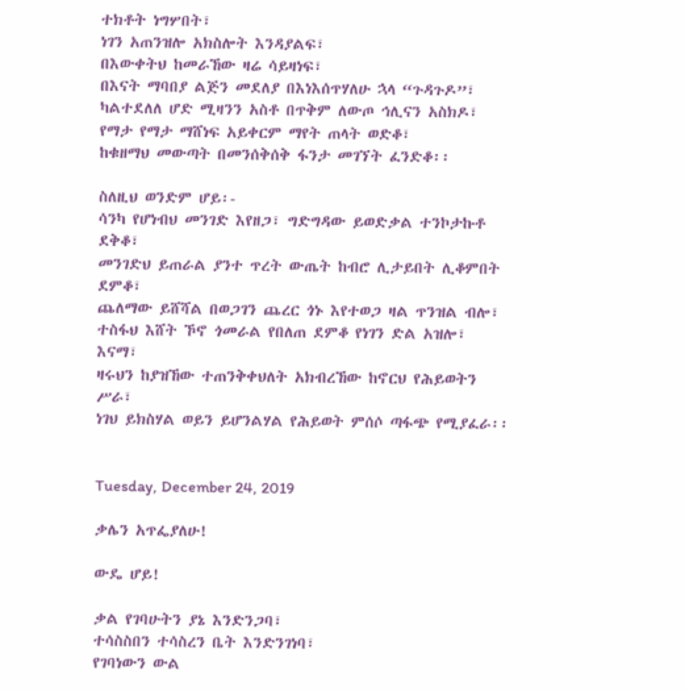ተክቶት ነግሦበት፣
ነገን አጠንዝሎ አክስሎት እንዳያልፍ፣
በእውቀትህ ከመራኸው ዛሬ ሳይዛነፍ፣
በእናት ማባበያ ልጅን መደለያ በእነእሰጥሃለሁ ኋላ “ጉዳጉዶ”፣
ካልተደለለ ሆድ ሚዛንን አስቶ በጥቅም ለውጦ ኅሊናን አስክዶ፣
የማታ የማታ ማሸነፍ አይቀርም ማየት ጠላት ወድቆ፣
ከቁዘማህ መውጣት በመንሰቅሰቅ ፋንታ መገኘት ፈንድቆ፡፡

ስለዚህ ወንድም ሆይ፡-
ሳንካ የሆነብህ መንገድ እየዘጋ፣ ግድግዳው ይወድቃል ተንኮታኩቶ ደቅቆ፣
መንገድህ ይጠራል ያንተ ጥረት ውጤት ከብሮ ሊታይበት ሊቆምበት ደምቆ፣
ጨለማው ይሸሻል በወጋገን ጨረር ጎኑ እየተወጋ ዛል ጥንዝል ብሎ፣
ተስፋህ እሸት ኾኖ ጎመራል የበለጠ ደምቆ የነገን ድል አዝሎ፣
እናማ፣
ዛሩህን ከያዝኸው ተጠንቅቀህለት አክብረኸው ከኖርህ የሕይወትን ሥራ፣
ነገህ ይክስሃል ወይን ይሆንልሃል የሕይወት ምሰሶ ጣፋጭ የሚያፈራ፡፡


Tuesday, December 24, 2019

ቃሌን አጥፌያለሁ!

ውዴ ሆይ!

ቃል የገባሁትን ያኔ እንድንጋባ፣
ተሳስስበን ተሳስረን ቤት እንድንገነባ፣
የገባነውን ውል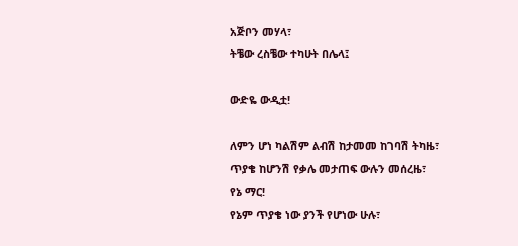አጅቦን መሃላ፣
ትቼው ረስቼው ተካሁት በሌላ፤

ውድዬ ውዲቷ!

ለምን ሆነ ካልሽም ልብሽ ከታመመ ከገባሽ ትካዜ፣
ጥያቄ ከሆንሽ የቃሌ መታጠፍ ውሉን መሰረዜ፣
የኔ ማር!
የኔም ጥያቄ ነው ያንች የሆነው ሁሉ፣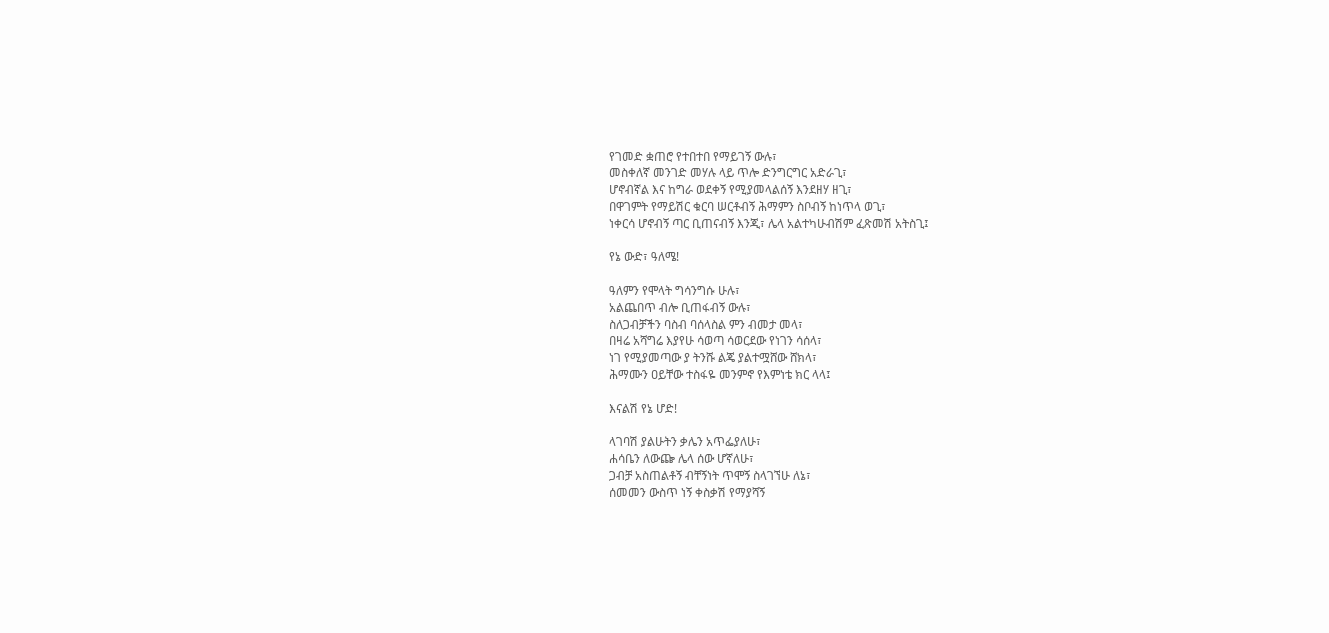የገመድ ቋጠሮ የተበተበ የማይገኝ ውሉ፣
መስቀለኛ መንገድ መሃሉ ላይ ጥሎ ድንግርግር አድራጊ፣
ሆኖብኛል እና ከግራ ወደቀኝ የሚያመላልሰኝ እንደዘሃ ዘጊ፣
በዋገምት የማይሽር ቁርባ ሠርቶብኝ ሕማምን ስቦብኝ ከነጥላ ወጊ፣
ነቀርሳ ሆኖብኝ ጣር ቢጠናብኝ እንጂ፣ ሌላ አልተካሁብሽም ፈጽመሽ አትስጊ፤

የኔ ውድ፣ ዓለሜ!

ዓለምን የሞላት ግሳንግሱ ሁሉ፣
አልጨበጥ ብሎ ቢጠፋብኝ ውሉ፣
ስለጋብቻችን ባስብ ባሰላስል ምን ብመታ መላ፣
በዛሬ አሻግሬ እያየሁ ሳወጣ ሳወርደው የነገን ሳሰላ፣
ነገ የሚያመጣው ያ ትንሹ ልጄ ያልተሟሸው ሸክላ፣
ሕማሙን ዐይቸው ተስፋዬ መንምኖ የእምነቴ ክር ላላ፤

እናልሽ የኔ ሆድ!

ላገባሽ ያልሁትን ቃሌን አጥፌያለሁ፣
ሐሳቤን ለውጬ ሌላ ሰው ሆኛለሁ፣
ጋብቻ አስጠልቶኝ ብቸኝነት ጥሞኝ ስላገኘሁ ለኔ፣
ሰመመን ውስጥ ነኝ ቀስቃሽ የማያሻኝ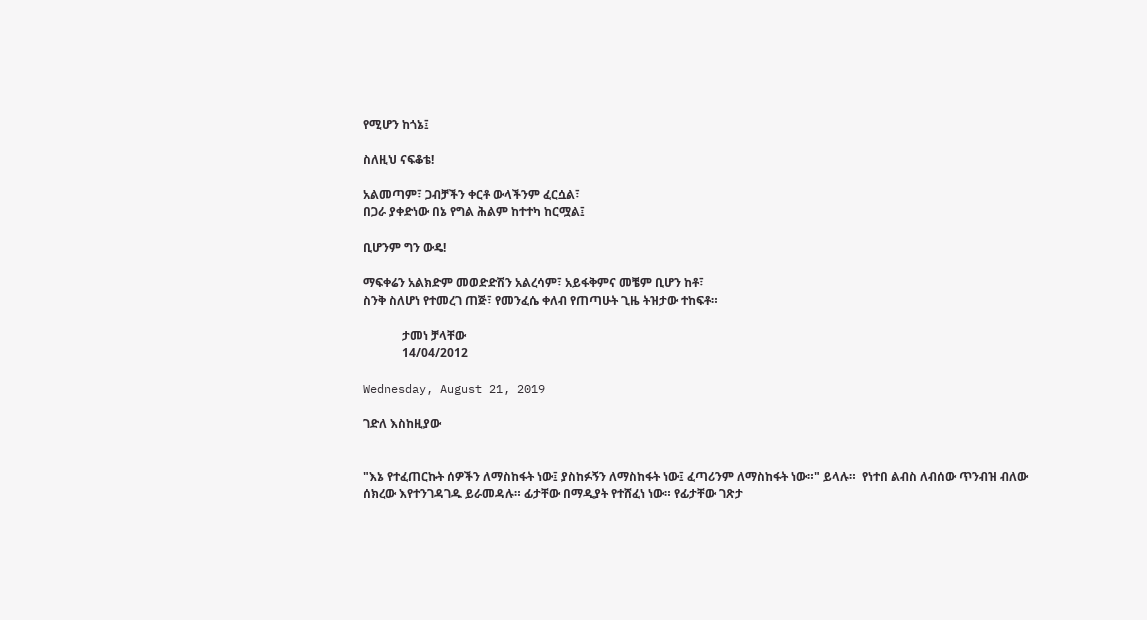የሚሆን ከጎኔ፤

ስለዚህ ናፍቆቴ!

አልመጣም፣ ጋብቻችን ቀርቶ ውላችንም ፈርሷል፣
በጋራ ያቀድነው በኔ የግል ሕልም ከተተካ ከርሟል፤

ቢሆንም ግን ውዴ!

ማፍቀሬን አልክድም መወድድሽን አልረሳም፣ አይፋቅምና መቼም ቢሆን ከቶ፣
ስንቅ ስለሆነ የተመረገ ጠጅ፣ የመንፈሴ ቀለብ የጠጣሁት ጊዜ ትዝታው ተከፍቶ።

             ታመነ ቻላቸው
             14/04/2012

Wednesday, August 21, 2019

ገድለ እስከዚያው


"እኔ የተፈጠርኩት ሰዎችን ለማስከፋት ነው፤ ያስከፉኝን ለማስከፋት ነው፤ ፈጣሪንም ለማስከፋት ነው።" ይላሉ።  የነተበ ልብስ ለብሰው ጥንብዝ ብለው ሰክረው እየተንገዳገዱ ይራመዳሉ። ፊታቸው በማዲያት የተሸፈነ ነው። የፊታቸው ገጽታ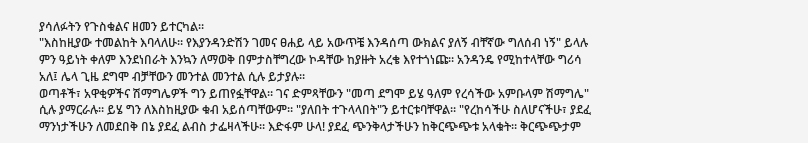ያሳለፉትን የጉስቁልና ዘመን ይተርካል።
"እስከዚያው ተመልከት እባላለሁ። የእያንዳንድሽን ገመና ፀሐይ ላይ አውጥቼ እንዳሰጣ ውክልና ያለኝ ብቸኛው ግለሰብ ነኝ" ይላሉ ምን ዓይነት ቀለም እንደነበራት እንኳን ለማወቅ በምታስቸግረው ኮዳቸው ከያዙት አረቄ እየተጎነጩ። አንዳንዴ የሚከተላቸው ግሪሳ አለ፤ ሌላ ጊዜ ደግሞ ብቻቸውን መንተል መንተል ሲሉ ይታያሉ።
ወጣቶች፣ አዋቂዎችና ሽማግሌዎች ግን ይጠየፏቸዋል። ገና ድምጻቸውን "መጣ ደግሞ ይሄ ዓለም የረሳችው አምቡላም ሽማግሌ" ሲሉ ያማርራሉ። ይሄ ግን ለእስከዚያው ቁብ አይሰጣቸውም። "ያለበት ተጉላላበት"ን ይተርቱባቸዋል። "የረከሳችሁ ስለሆናችሁ፣ ያደፈ ማንነታችሁን ለመደበቅ በኔ ያደፈ ልብስ ታፌዛላችሁ። እድፋም ሁላ! ያደፈ ጭንቅላታችሁን ከቅርጭጭቱ አላቁት። ቅርጭጭታም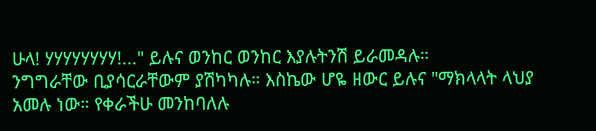ሁላ! ሃሃሃሃሃሃሃሃ!..." ይሉና ወንከር ወንከር እያሉትንሽ ይራመዳሉ።
ንግግራቸው ቢያሳርራቸውም ያሽካካሉ። እስኬው ሆዬ ዘውር ይሉና "ማክላላት ላህያ አመሉ ነው። የቀራችሁ መንከባለሉ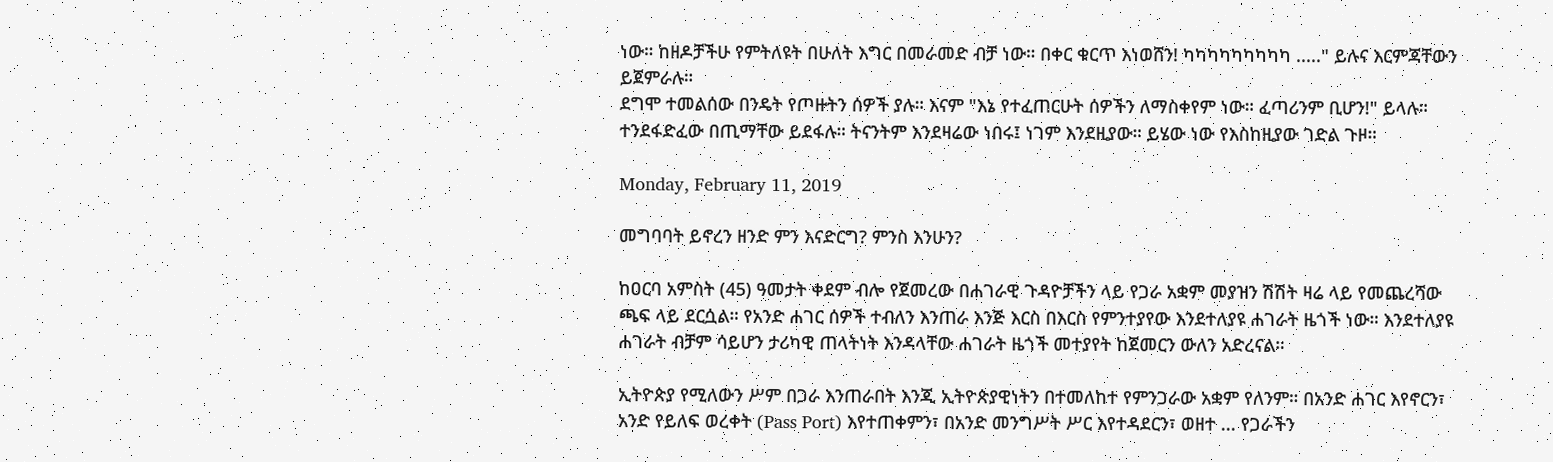ነው። ከዘዶቻችሁ የምትለዩት በሁለት እግር በመራመድ ብቻ ነው። በቀር ቁርጥ እነወሸን! ካካካካካካካካካ ....." ይሉና እርምጃቸውን ይጀምራሉ።
ደግሞ ተመልሰው በንዴት የጦዙትን ሰዎች ያሉ። እናም "እኔ የተፈጠርሁት ሰዎችን ለማስቀየም ነው። ፈጣሪንም ቢሆን!" ይላሉ። ተንደፋድፈው በጢማቸው ይደፋሉ። ትናንትም እንደዛሬው ነበሩ፤ ነገም እንደዚያው። ይሄው ነው የእስከዚያው ገድል ጉዞ።

Monday, February 11, 2019

መግባባት ይኖረን ዘንድ ምን እናድርግ? ምንስ እንሁን?

ከዐርባ አምስት (45) ዓመታት ቀደም ብሎ የጀመረው በሐገራዊ ጉዳዮቻችን ላይ የጋራ አቋም መያዝን ሽሽት ዛሬ ላይ የመጨረሻው ጫፍ ላይ ደርሷል። የአንድ ሐገር ሰዎች ተብለን እንጠራ እንጅ እርስ በእርስ የምንተያየው እንደተለያዩ ሐገራት ዜጎች ነው። እንደተለያዩ ሐገራት ብቻም ሳይሆን ታሪካዊ ጠላትነት እንዳላቸው ሐገራት ዜጎች መተያየት ከጀመርን ውለን አድረናል።

ኢትዮጵያ የሚለውን ሥም በጋራ እንጠራበት እንጂ ኢትዮጵያዊነትን በተመለከተ የምንጋራው አቋም የለንም። በአንድ ሐገር እየኖርን፣ አንድ የይለፍ ወረቀት (Pass Port) እየተጠቀምን፣ በአንድ መንግሥት ሥር እየተዳደርን፣ ወዘተ ... የጋራችን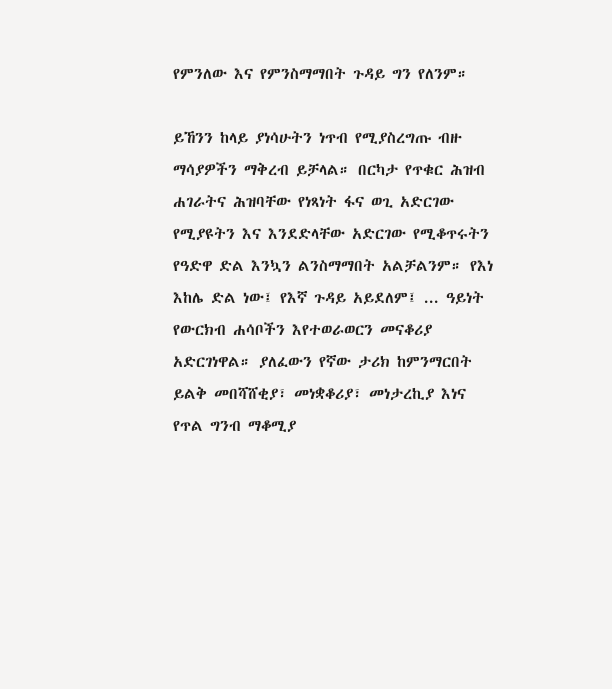የምንለው እና የምንስማማበት ጉዳይ ግን የለንም።

ይኸንን ከላይ ያነሳሁትን ነጥብ የሚያስረግጡ ብዙ ማሳያዎችን ማቅረብ ይቻላል። በርካታ የጥቁር ሕዝብ ሐገራትና ሕዝባቸው የነጻነት ፋና ወጊ አድርገው የሚያዩትን እና እንደድላቸው አድርገው የሚቆጥሩትን የዓድዋ ድል እንኳን ልንስማማበት አልቻልንም። የእነ እከሌ ድል ነው፤ የእኛ ጉዳይ አይደለም፤ ... ዓይነት የውርክብ ሐሳቦችን እየተወራወርን መናቆሪያ አድርገነዋል። ያለፈውን የኛው ታሪክ ከምንማርበት ይልቅ መበሻሸቂያ፣ መነቋቆሪያ፣ መነታረኪያ እነና የጥል ግንብ ማቆሚያ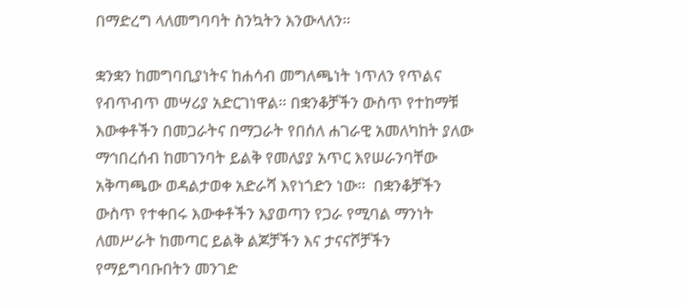በማድረግ ላለመግባባት ስንኳትን እንውላለን።

ቋንቋን ከመግባቢያነትና ከሐሳብ መግለጫነት ነጥለን የጥልና የብጥብጥ መሣሪያ አድርገነዋል። በቋንቆቻችን ውስጥ የተከማቹ እውቀቶችን በመጋራትና በማጋራት የበሰለ ሐገራዊ አመለካከት ያለው ማኅበረሰብ ከመገንባት ይልቅ የመለያያ አጥር እየሠራንባቸው አቅጣጫው ወዳልታወቀ አድራሻ እየነጎድን ነው።  በቋንቆቻችን ውስጥ የተቀበሩ እውቀቶችን እያወጣን የጋራ የሚባል ማንነት ለመሥራት ከመጣር ይልቅ ልጆቻችን እና ታናናሾቻችን የማይግባቡበትን መንገድ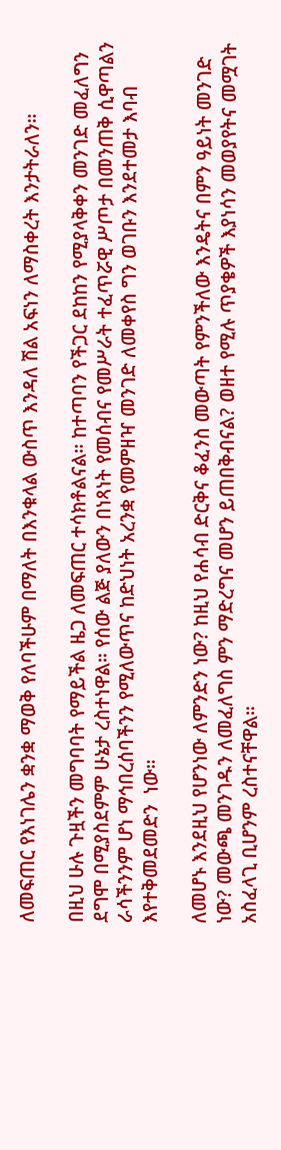ለመፍጠር የእነገሌን ቋንቋ ማወቅ የለባችሁም በማለት በእንቁላል ውስጥ እንዳለ ሽል አፍነን ለማስቀረት እንታትራለን።

በዚህ ሁሉ ጉዟችን መግባባት የማይችል ዜጋ ለመፍጠር ተሳክቶልናል። ከተጣባን የችጋር ደከከን የሚያላቅቀን መንገድ መፈለግን ደግሞ በሚያስደምም ሁኔታ ረስተነዋል። የሰው ልጅ ያለውን በነጻነት የመሰብና የመሥራት ተፈጥሯዊ ሥጦታ በመንጠቅ ሲዋጣልን ራሳችንንም ሆነ ማኅበረሰባችንን የሚለውጥና ከድህነት አረንቋ የመምዘዣ መንገድ ለመቀየስ ግን ወገቡን እንደተመታ እባብ እየተቅመደመድን  ነው።

ለመሆኑ እንደዚህ የሆንነው ለምንድን ነው? ከዚህ የሐሳብ ድርቅና ቆፈንስ መውጣት የምንችለው እንዴትና በምን ዓይነት መንገድ ነው? መውጫ መንገዱን ለመፈለግስ ምን ማድረግና መሆን ይጠበቅብናል? ወዘተ የሚሉ ጥያቄዎች እያነሳን መወያየትና መሟገት አስፈላጊ ቢሆንም ረስተናቸዋል።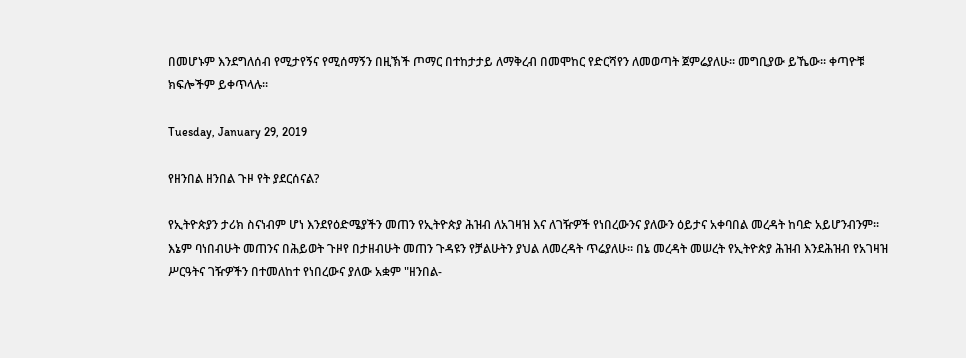በመሆኑም እንደግለሰብ የሚታየኝና የሚሰማኝን በዚኽች ጦማር በተከታታይ ለማቅረብ በመሞከር የድርሻየን ለመወጣት ጀምሬያለሁ። መግቢያው ይኼው። ቀጣዮቹ ክፍሎችም ይቀጥላሉ።

Tuesday, January 29, 2019

የዘንበል ዘንበል ጉዞ የት ያደርሰናል?

የኢትዮጵያን ታሪክ ስናነብም ሆነ እንደየዕድሜያችን መጠን የኢትዮጵያ ሕዝብ ለአገዛዝ እና ለገዥዎች የነበረውንና ያለውን ዕይታና አቀባበል መረዳት ከባድ አይሆንብንም። እኔም ባነበብሁት መጠንና በሕይወት ጉዞየ በታዘብሁት መጠን ጉዳዩን የቻልሁትን ያህል ለመረዳት ጥሬያለሁ። በኔ መረዳት መሠረት የኢትዮጵያ ሕዝብ እንደሕዝብ የአገዛዝ ሥርዓትና ገዥዎችን በተመለከተ የነበረውና ያለው አቋም "ዘንበል-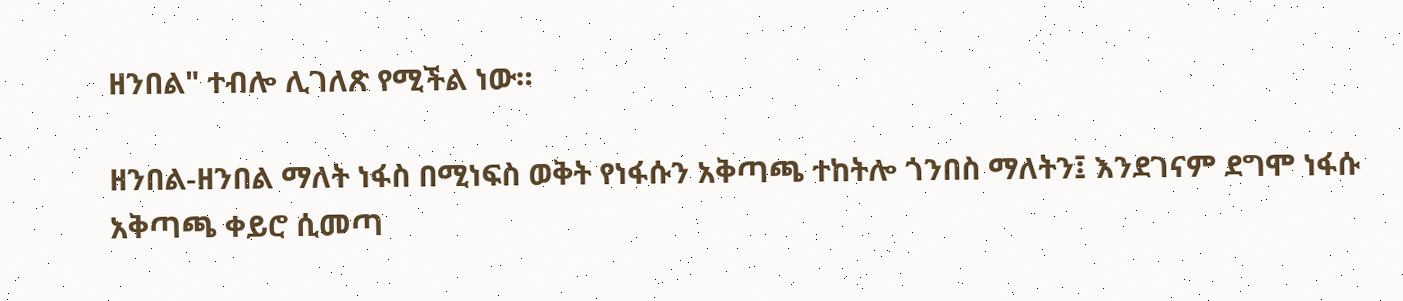ዘንበል" ተብሎ ሊገለጽ የሚችል ነው።

ዘንበል-ዘንበል ማለት ነፋስ በሚነፍስ ወቅት የነፋሱን አቅጣጫ ተከትሎ ጎንበስ ማለትን፤ እንደገናም ደግሞ ነፋሱ አቅጣጫ ቀይሮ ሲመጣ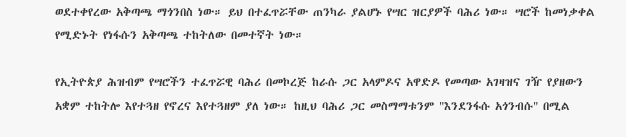ወደተቀየረው አቅጣጫ ማጎንበስ ነው። ይህ በተፈጥሯቸው ጠንካራ ያልሆኑ የሣር ዝርያዎች ባሕሪ ነው። ሣሮች ከመነቃቀል የሚድኑት የነፋሱን አቅጣጫ ተከትለው በመተኛት ነው።

የኢትዮጵያ ሕዝብም የሣሮችን ተፈጥሯዊ ባሕሪ በመኮረጅ ከራሱ ጋር አላምዶና አዋድዶ የመጣው አገዛዝና ገዥ የያዘውን አቋም ተከትሎ እየተጓዘ የኖረና እየተጓዘም ያለ ነው። ከዚህ ባሕሪ ጋር መስማማቱንም "እንደንፋሱ አጎንብሱ" በሚል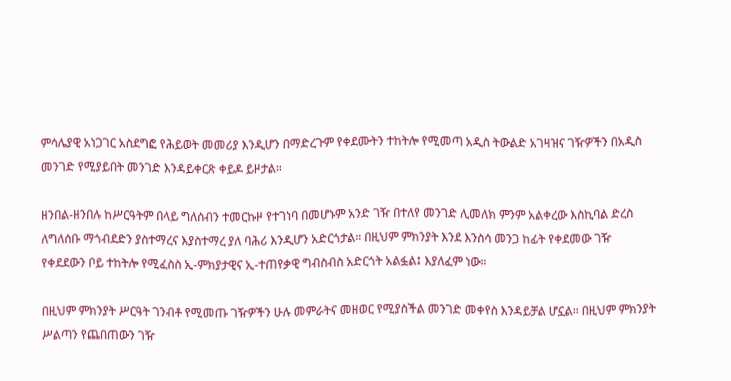ምሳሌያዊ አነጋገር አስደግፎ የሕይወት መመሪያ እንዲሆን በማድረጉም የቀደሙትን ተከትሎ የሚመጣ አዲስ ትውልድ አገዛዝና ገዥዎችን በአዲስ መንገድ የሚያይበት መንገድ እንዳይቀርጽ ቀይዶ ይዞታል።

ዘንበል-ዘንበሉ ከሥርዓትም በላይ ግለሰብን ተመርኩዞ የተገነባ በመሆኑም አንድ ገዥ በተለየ መንገድ ሊመለክ ምንም አልቀረው እስኪባል ድረስ ለግለሰቡ ማጎብደድን ያስተማረና እያስተማረ ያለ ባሕሪ እንዲሆን አድርጎታል። በዚህም ምክንያት እንደ እንስሳ መንጋ ከፊት የቀደመው ገዥ የቀደደውን ቦይ ተከትሎ የሚፈስስ ኢ-ምክያታዊና ኢ-ተጠየቃዊ ግብስብስ አድርጎት አልፏል፤ እያለፈም ነው።

በዚህም ምክንያት ሥርዓት ገንብቶ የሚመጡ ገዥዎችን ሁሉ መምራትና መዘወር የሚያስችል መንገድ መቀየስ እንዳይቻል ሆኗል። በዚህም ምክንያት ሥልጣን የጨበጠውን ገዥ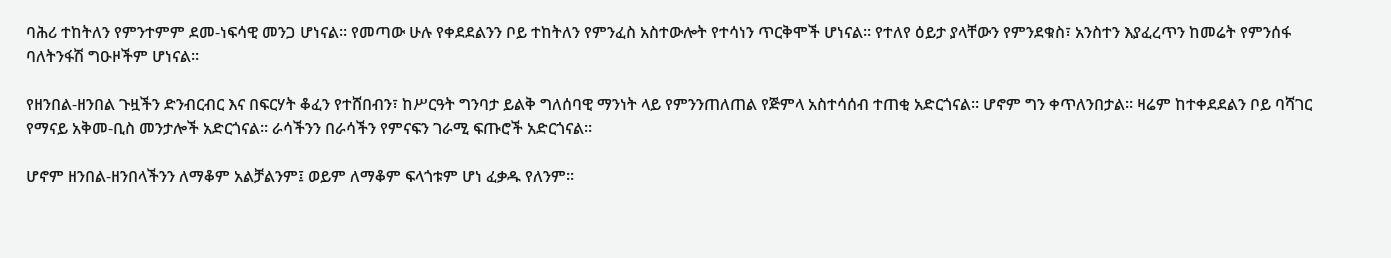ባሕሪ ተከትለን የምንተምም ደመ-ነፍሳዊ መንጋ ሆነናል። የመጣው ሁሉ የቀደደልንን ቦይ ተከትለን የምንፈስ አስተውሎት የተሳነን ጥርቅሞች ሆነናል። የተለየ ዕይታ ያላቸውን የምንደቁስ፣ አንስተን እያፈረጥን ከመሬት የምንሰፋ ባለትንፋሽ ግዑዞችም ሆነናል።

የዘንበል-ዘንበል ጉዟችን ድንብርብር እና በፍርሃት ቆፈን የተሸበብን፣ ከሥርዓት ግንባታ ይልቅ ግለሰባዊ ማንነት ላይ የምንንጠለጠል የጅምላ አስተሳሰብ ተጠቂ አድርጎናል። ሆኖም ግን ቀጥለንበታል። ዛሬም ከተቀደደልን ቦይ ባሻገር የማናይ አቅመ-ቢስ መንታሎች አድርጎናል። ራሳችንን በራሳችን የምናፍን ገራሚ ፍጡሮች አድርጎናል።

ሆኖም ዘንበል-ዘንበላችንን ለማቆም አልቻልንም፤ ወይም ለማቆም ፍላጎቱም ሆነ ፈቃዱ የለንም።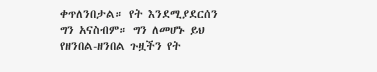ቀጥለንበታል። የት እንደሚያደርሰን ግን አናስብም። ግን ለመሆኑ ይህ የዘንበል-ዘንበል ጉዟችን የት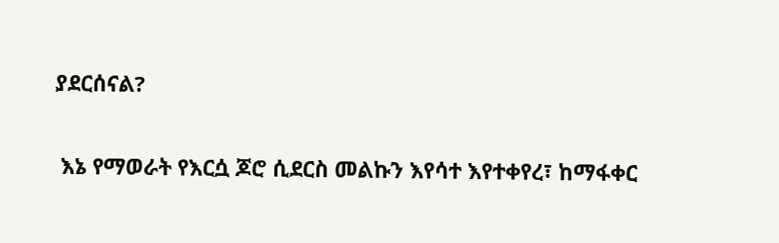ያደርሰናል?

 እኔ የማወራት የእርሷ ጆሮ ሲደርስ መልኩን እየሳተ እየተቀየረ፣ ከማፋቀር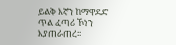ይልቅ እኛን ከማዋደድ ጥል ፈጣሪ ኾነን እያጠራጠረ፡፡